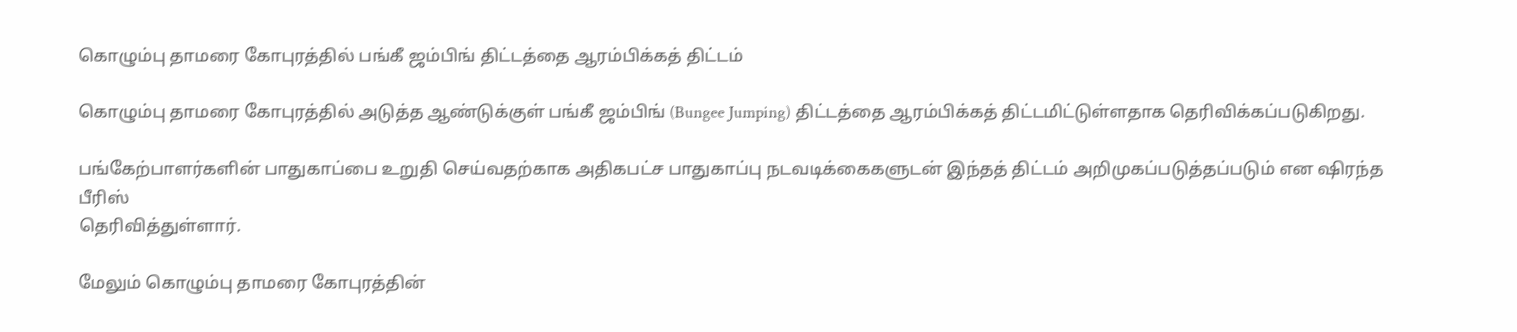கொழும்பு தாமரை கோபுரத்தில் பங்கீ ஜம்பிங் திட்டத்தை ஆரம்பிக்கத் திட்டம்

கொழும்பு தாமரை கோபுரத்தில் அடுத்த ஆண்டுக்குள் பங்கீ ஜம்பிங் (Bungee Jumping) திட்டத்தை ஆரம்பிக்கத் திட்டமிட்டுள்ளதாக தெரிவிக்கப்படுகிறது.

பங்கேற்பாளர்களின் பாதுகாப்பை உறுதி செய்வதற்காக அதிகபட்ச பாதுகாப்பு நடவடிக்கைகளுடன் இந்தத் திட்டம் அறிமுகப்படுத்தப்படும் என ஷிரந்த பீரிஸ்
தெரிவித்துள்ளார்.

மேலும் கொழும்பு தாமரை கோபுரத்தின்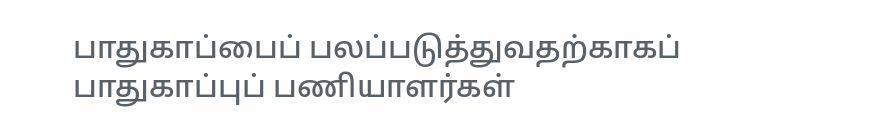பாதுகாப்பைப் பலப்படுத்துவதற்காகப் பாதுகாப்புப் பணியாளர்கள்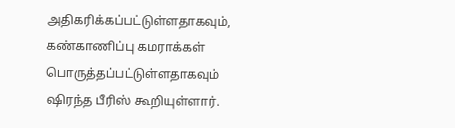அதிகரிக்கப்பட்டுள்ளதாகவும், கண்காணிப்பு கமராக்கள் பொருத்தப்பட்டுள்ளதாகவும் ஷிரந்த பீரிஸ் கூறியுள்ளார்.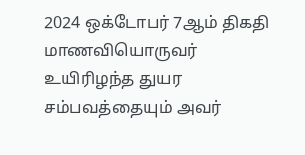2024 ஒக்டோபர் 7ஆம் திகதி மாணவியொருவர் உயிரிழந்த துயர சம்பவத்தையும் அவர்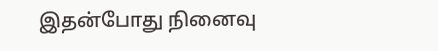இதன்போது நினைவு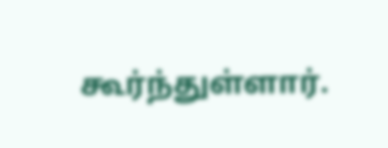கூர்ந்துள்ளார்.